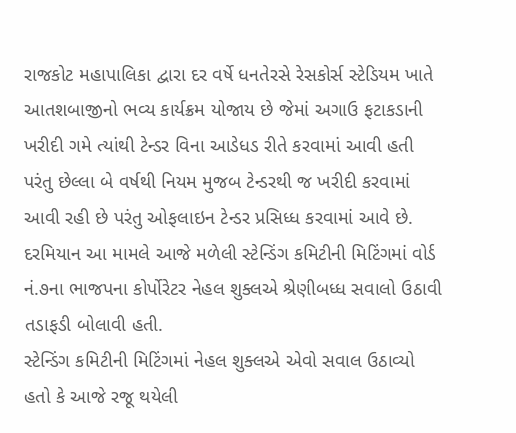રાજકોટ મહાપાલિકા દ્વારા દર વર્ષે ધનતેરસે રેસકોર્સ સ્ટેડિયમ ખાતે આતશબાજીનો ભવ્ય કાર્યક્રમ યોજાય છે જેમાં અગાઉ ફટાકડાની ખરીદી ગમે ત્યાંથી ટેન્ડર વિના આડેધડ રીતે કરવામાં આવી હતી પરંતુ છેલ્લા બે વર્ષથી નિયમ મુજબ ટેન્ડરથી જ ખરીદી કરવામાં આવી રહી છે પરંતુ ઓફલાઇન ટેન્ડર પ્રસિધ્ધ કરવામાં આવે છે. દરમિયાન આ મામલે આજે મળેલી સ્ટેન્ડિંગ કમિટીની મિટિંગમાં વોર્ડ નં.૭ના ભાજપના કોર્પોરેટર નેહલ શુક્લએ શ્રેણીબધ્ધ સવાલો ઉઠાવી તડાફડી બોલાવી હતી.
સ્ટેન્ડિંગ કમિટીની મિટિંગમાં નેહલ શુક્લએ એવો સવાલ ઉઠાવ્યો હતો કે આજે રજૂ થયેલી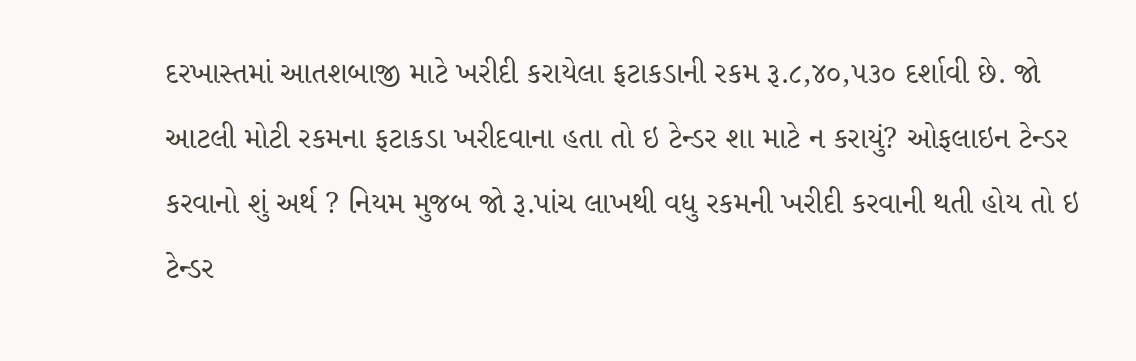દરખાસ્તમાં આતશબાજી માટે ખરીદી કરાયેલા ફટાકડાની રકમ રૂ.૮,૪૦,૫૩૦ દર્શાવી છે. જો આટલી મોટી રકમના ફટાકડા ખરીદવાના હતા તો ઇ ટેન્ડર શા માટે ન કરાયું? ઓફલાઇન ટેન્ડર કરવાનો શું અર્થ ? નિયમ મુજબ જો રૂ.પાંચ લાખથી વધુ રકમની ખરીદી કરવાની થતી હોય તો ઇ ટેન્ડર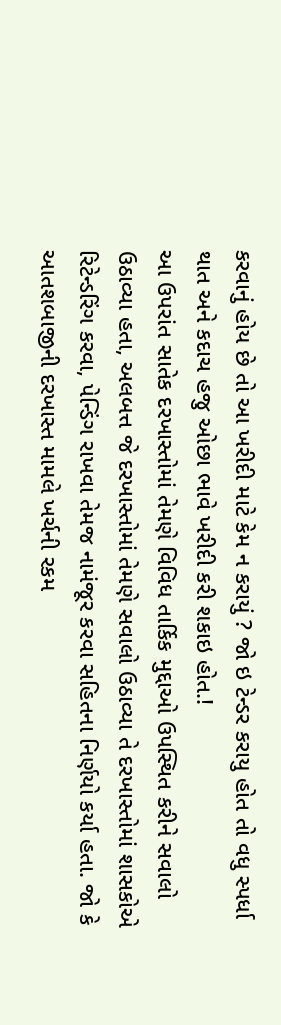કરવાનું હોય છે તો આ ખરીદી માટે કેમ ન કરાયું ? જો ઇ ટેન્ડર કરાયુ હોત તો વધુ સ્પર્ધા થાત અને કદાચ હજુ ઓછા ભાવે ખરીદી કરી શકાઇ હોત.!
આ ઉપરાંત સાતેક દરખાસ્તોમાં તેમણે વિવિધ તાર્કિક મુદ્દાઓ ઉપસ્થિત કરીને સવાલો ઉઠાવ્યા હતા, અલબત્ત જે દરખાસ્તોમાં તેમણે સવાલો ઉઠાવ્યા તે દરખાસ્તોમાં શાસકોએ રિટેન્ડરિંગ કરવા, પેન્ડિંગ રાખવા તેમજ નામંજૂર કરવા સહિતના નિર્ણયો કર્યા હતા. જો કે આતશબાજીની દરખાસ્ત મામલે ખર્ચની રકમ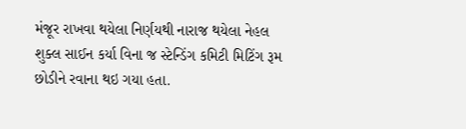મંજૂર રાખવા થયેલા નિર્ણયથી નારાજ થયેલા નેહલ શુક્લ સાઈન કર્યા વિના જ સ્ટેન્ડિંગ કમિટી મિટિંગ રૂમ છોડીને રવાના થઇ ગયા હતા.